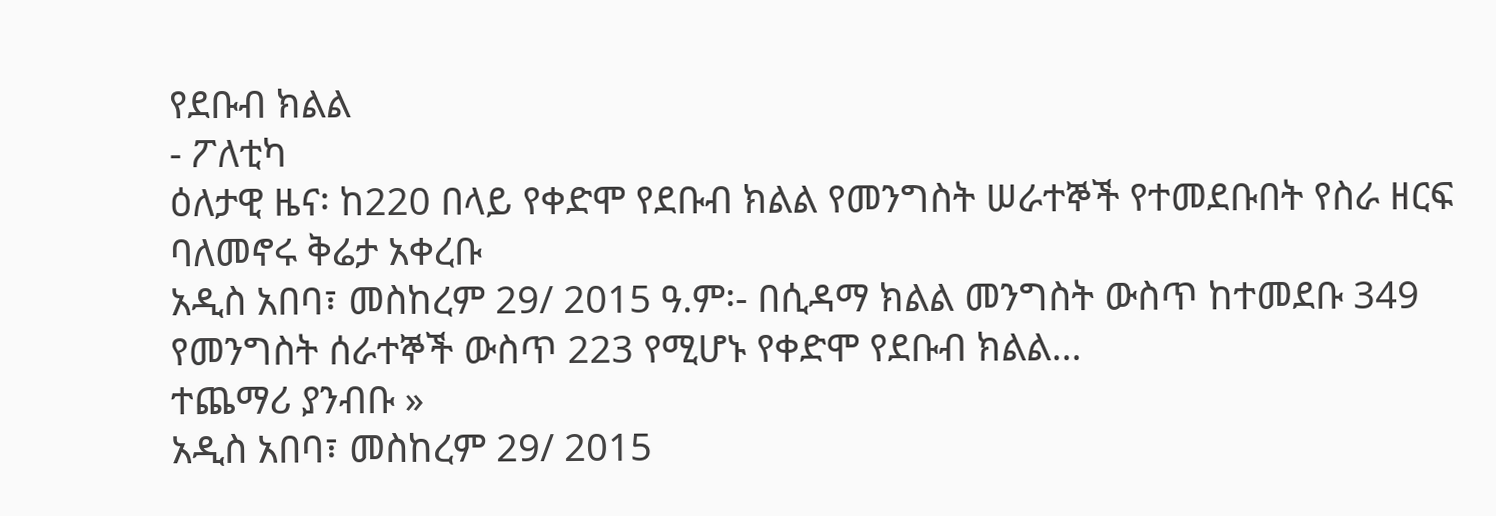የደቡብ ክልል
- ፖለቲካ
ዕለታዊ ዜና፡ ከ220 በላይ የቀድሞ የደቡብ ክልል የመንግስት ሠራተኞች የተመደቡበት የስራ ዘርፍ ባለመኖሩ ቅሬታ አቀረቡ
አዲስ አበባ፣ መስከረም 29/ 2015 ዓ.ም፡- በሲዳማ ክልል መንግስት ውስጥ ከተመደቡ 349 የመንግስት ሰራተኞች ውስጥ 223 የሚሆኑ የቀድሞ የደቡብ ክልል…
ተጨማሪ ያንብቡ »
አዲስ አበባ፣ መስከረም 29/ 2015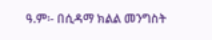ዓ.ም፡- በሲዳማ ክልል መንግስት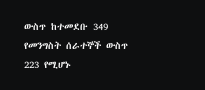ውስጥ ከተመደቡ 349 የመንግስት ሰራተኞች ውስጥ 223 የሚሆኑ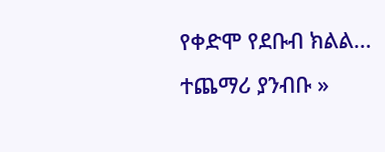የቀድሞ የደቡብ ክልል…
ተጨማሪ ያንብቡ »